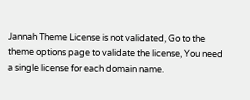Jannah Theme License is not validated, Go to the theme options page to validate the license, You need a single license for each domain name.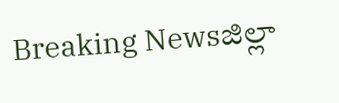Breaking Newsజిల్లా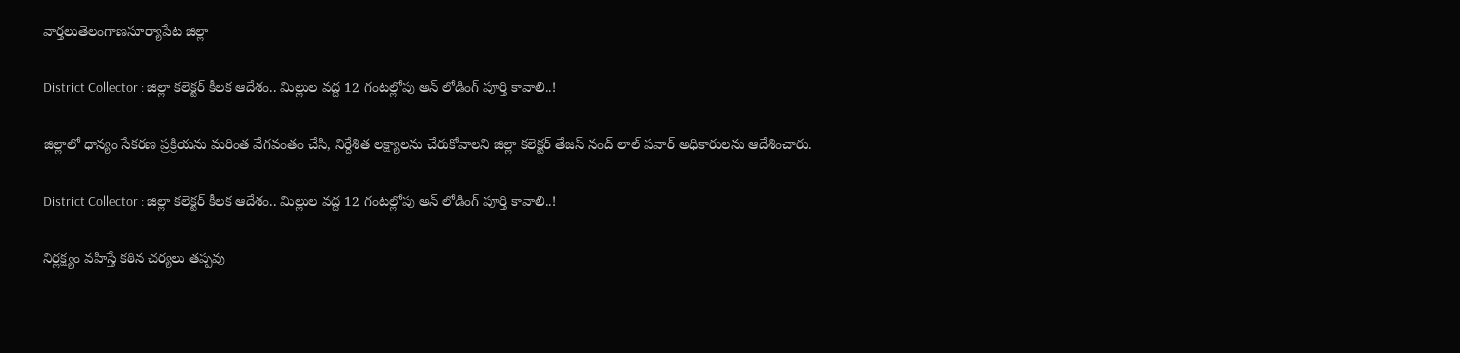వార్తలుతెలంగాణసూర్యాపేట జిల్లా

District Collector : జిల్లా కలెక్టర్ కీలక ఆదేశం.. మిల్లుల వద్ద 12 గంటల్లోపు అన్ లోడింగ్ పూర్తి కావాలి..!

జిల్లాలో ధాన్యం సేకరణ ప్రక్రియను మరింత వేగవంతం చేసి, నిర్దేశిత లక్ష్యాలను చేరుకోవాలని జిల్లా కలెక్టర్ తేజస్ నంద్ లాల్ పవార్ అధికారులను ఆదేశించారు.

District Collector : జిల్లా కలెక్టర్ కీలక ఆదేశం.. మిల్లుల వద్ద 12 గంటల్లోపు అన్ లోడింగ్ పూర్తి కావాలి..!

నిర్లక్ష్యం వహిస్తే కఠిన చర్యలు తప్పవు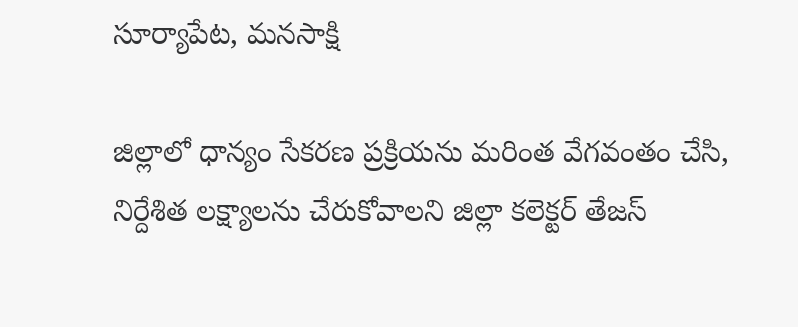సూర్యాపేట, మనసాక్షి

జిల్లాలో ధాన్యం సేకరణ ప్రక్రియను మరింత వేగవంతం చేసి, నిర్దేశిత లక్ష్యాలను చేరుకోవాలని జిల్లా కలెక్టర్ తేజస్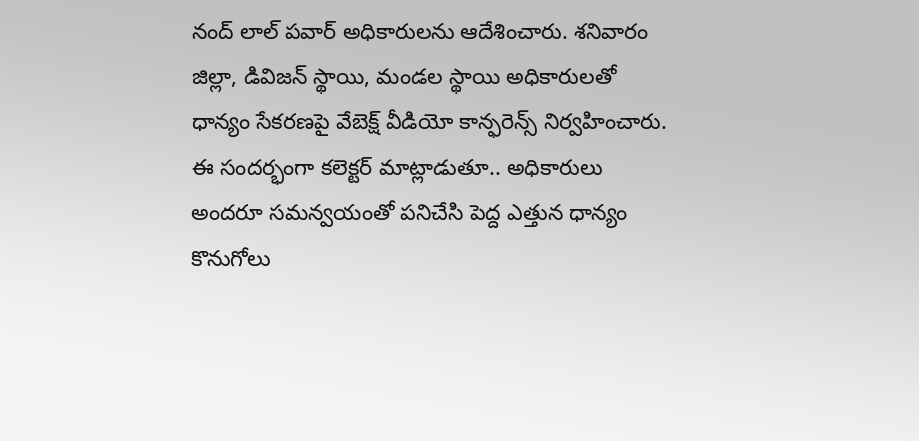నంద్ లాల్ పవార్ అధికారులను ఆదేశించారు. శనివారం జిల్లా, డివిజన్ స్థాయి, మండల స్థాయి అధికారులతో ధాన్యం సేకరణపై వేబెక్ష్ వీడియో కాన్ఫరెన్స్ నిర్వహించారు. ఈ సందర్భంగా కలెక్టర్ మాట్లాడుతూ.. అధికారులు అందరూ సమన్వయంతో పనిచేసి పెద్ద ఎత్తున ధాన్యం కొనుగోలు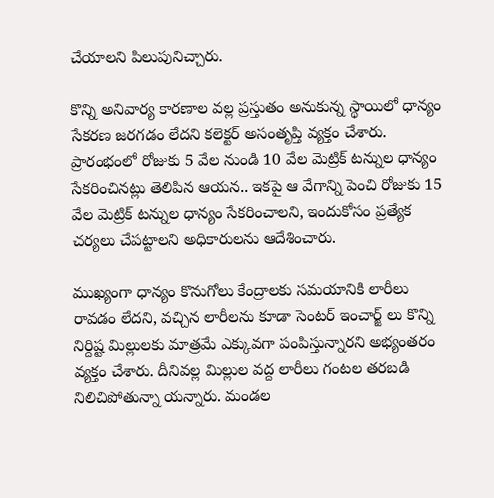చేయాలని పిలుపునిచ్చారు.

కొన్ని అనివార్య కారణాల వల్ల ప్రస్తుతం అనుకున్న స్థాయిలో ధాన్యం సేకరణ జరగడం లేదని కలెక్టర్ అసంతృప్తి వ్యక్తం చేశారు. ప్రారంభంలో రోజుకు 5 వేల నుండి 10 వేల మెట్రిక్ టన్నుల ధాన్యం సేకరించినట్లు తెలిపిన ఆయన.. ఇకపై ఆ వేగాన్ని పెంచి రోజుకు 15 వేల మెట్రిక్ టన్నుల ధాన్యం సేకరించాలని, ఇందుకోసం ప్రత్యేక చర్యలు చేపట్టాలని అధికారులను ఆదేశించారు.

ముఖ్యంగా ధాన్యం కొనుగోలు కేంద్రాలకు సమయానికి లారీలు రావడం లేదని, వచ్చిన లారీలను కూడా సెంటర్ ఇంచార్జ్ లు కొన్ని నిర్దిష్ట మిల్లులకు మాత్రమే ఎక్కువగా పంపిస్తున్నారని అభ్యంతరం వ్యక్తం చేశారు. దీనివల్ల మిల్లుల వద్ద లారీలు గంటల తరబడి నిలిచిపోతున్నా యన్నారు. మండల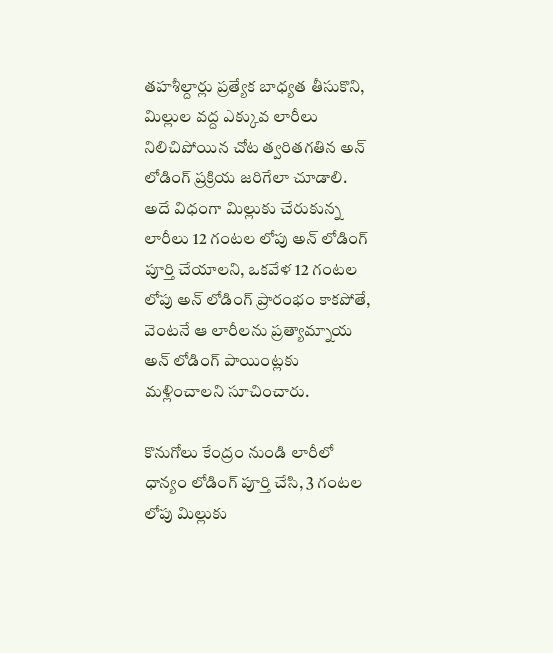తహశీల్దార్లు ప్రత్యేక బాధ్యత తీసుకొని, మిల్లుల వద్ద ఎక్కువ లారీలు నిలిచిపోయిన చోట త్వరితగతిన అన్ లోడింగ్ ప్రక్రియ జరిగేలా చూడాలి. అదే విధంగా మిల్లుకు చేరుకున్న లారీలు 12 గంటల లోపు అన్ లోడింగ్ పూర్తి చేయాలని, ఒకవేళ 12 గంటల లోపు అన్ లోడింగ్ ప్రారంభం కాకపోతే, వెంటనే ఆ లారీలను ప్రత్యామ్నాయ అన్ లోడింగ్ పాయింట్లకు మళ్లించాలని సూచించారు.

కొనుగోలు కేంద్రం నుండి లారీలో ధాన్యం లోడింగ్ పూర్తి చేసి, 3 గంటల లోపు మిల్లుకు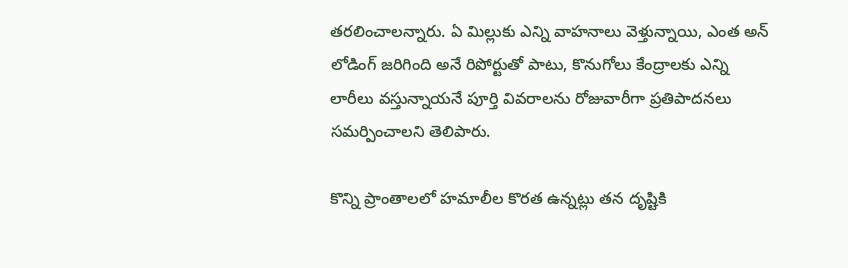తరలించాలన్నారు. ఏ మిల్లుకు ఎన్ని వాహనాలు వెళ్తున్నాయి, ఎంత అన్ లోడింగ్ జరిగింది అనే రిపోర్టుతో పాటు, కొనుగోలు కేంద్రాలకు ఎన్ని లారీలు వస్తున్నాయనే పూర్తి వివరాలను రోజువారీగా ప్రతిపాదనలు సమర్పించాలని తెలిపారు.

కొన్ని ప్రాంతాలలో హమాలీల కొరత ఉన్నట్లు తన దృష్టికి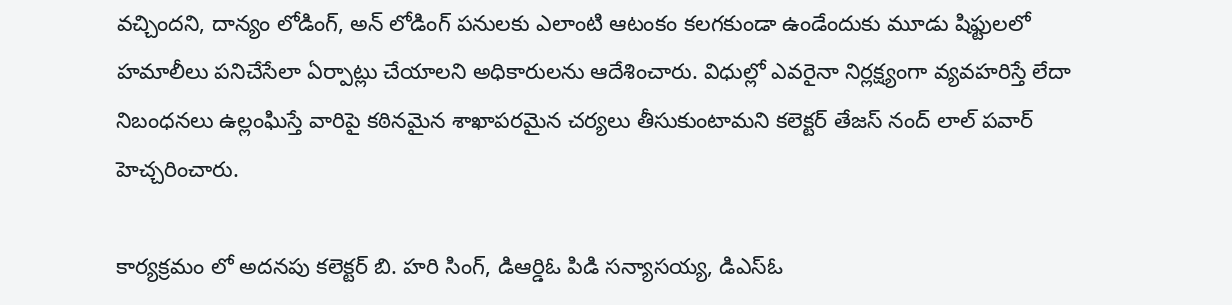వచ్చిందని, దాన్యం లోడింగ్, అన్ లోడింగ్ పనులకు ఎలాంటి ఆటంకం కలగకుండా ఉండేందుకు మూడు షిఫ్టులలో హమాలీలు పనిచేసేలా ఏర్పాట్లు చేయాలని అధికారులను ఆదేశించారు. విధుల్లో ఎవరైనా నిర్లక్ష్యంగా వ్యవహరిస్తే లేదా నిబంధనలు ఉల్లంఘిస్తే వారిపై కఠినమైన శాఖాపరమైన చర్యలు తీసుకుంటామని కలెక్టర్ తేజస్ నంద్ లాల్ పవార్ హెచ్చరించారు.

కార్యక్రమం లో అదనపు కలెక్టర్ బి. హరి సింగ్, డిఆర్డిఓ పిడి సన్యాసయ్య, డిఎస్ఓ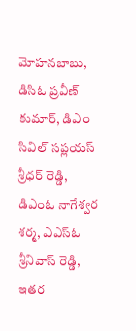మోహనబాబు, డిసిఓ ప్రవీణ్ కుమార్, డిఎం సివిల్ సప్లయస్ శ్రీధర్ రెడ్డి, డిఎంఓ నాగేశ్వర శర్మ, ఎఎస్ఓ శ్రీనివాస్ రెడ్డి, ఇతర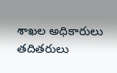శాఖల అధికారులు తదితరులు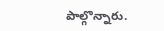పాల్గొన్నారు.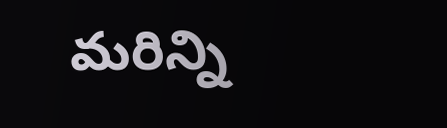మరిన్ని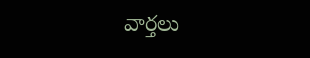వార్తలు